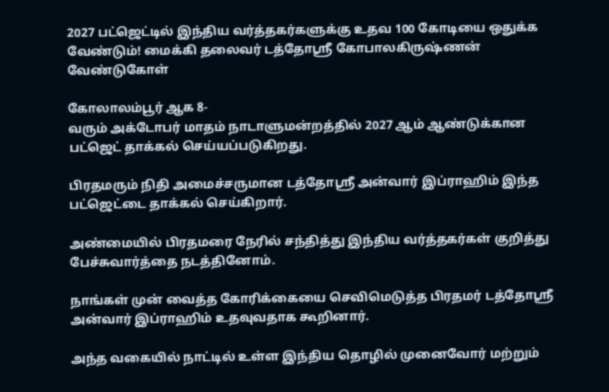2027 பட்ஜெட்டில் இந்திய வர்த்தகர்களுக்கு உதவ 100 கோடியை ஒதுக்க வேண்டும்! மைக்கி தலைவர் டத்தோஸ்ரீ கோபாலகிருஷ்ணன் வேண்டுகோள்

கோலாலம்பூர் ஆக 8-
வரும் அக்டோபர் மாதம் நாடாளுமன்றத்தில் 2027 ஆம் ஆண்டுக்கான பட்ஜெட் தாக்கல் செய்யப்படுகிறது.

பிரதமரும் நிதி அமைச்சருமான டத்தோஸ்ரீ அன்வார் இப்ராஹிம் இந்த பட்ஜெட்டை தாக்கல் செய்கிறார்.

அண்மையில் பிரதமரை நேரில் சந்தித்து இந்திய வர்த்தகர்கள் குறித்து பேச்சுவார்த்தை நடத்தினோம்.

நாங்கள் முன் வைத்த கோரிக்கையை செவிமெடுத்த பிரதமர் டத்தோஸ்ரீ அன்வார் இப்ராஹிம் உதவுவதாக கூறினார்.

அந்த வகையில் நாட்டில் உள்ள இந்திய தொழில் முனைவோர் மற்றும்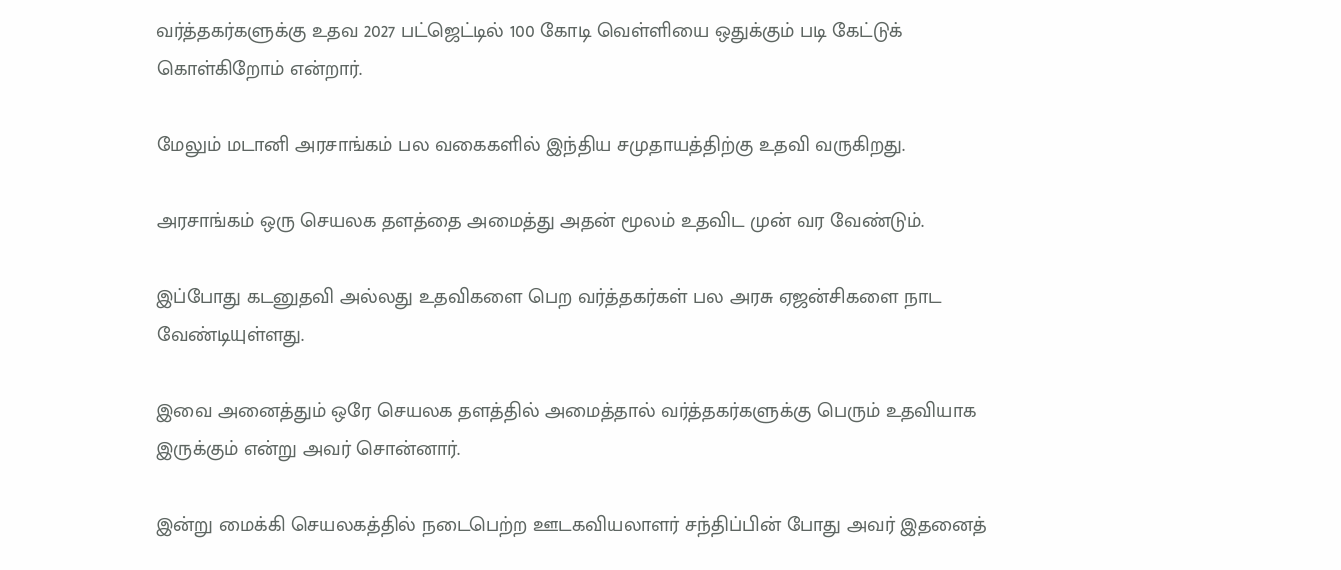வர்த்தகர்களுக்கு உதவ 2027 பட்ஜெட்டில் 100 கோடி வெள்ளியை ஒதுக்கும் படி கேட்டுக் கொள்கிறோம் என்றார்.

மேலும் மடானி அரசாங்கம் பல வகைகளில் இந்திய சமுதாயத்திற்கு உதவி வருகிறது.

அரசாங்கம் ஒரு செயலக தளத்தை அமைத்து அதன் மூலம் உதவிட முன் வர வேண்டும்.

இப்போது கடனுதவி அல்லது உதவிகளை பெற வர்த்தகர்கள் பல அரசு ஏஜன்சிகளை நாட வேண்டியுள்ளது.

இவை அனைத்தும் ஒரே செயலக தளத்தில் அமைத்தால் வர்த்தகர்களுக்கு பெரும் உதவியாக இருக்கும் என்று அவர் சொன்னார்.

இன்று மைக்கி செயலகத்தில் நடைபெற்ற ஊடகவியலாளர் சந்திப்பின் போது அவர் இதனைத்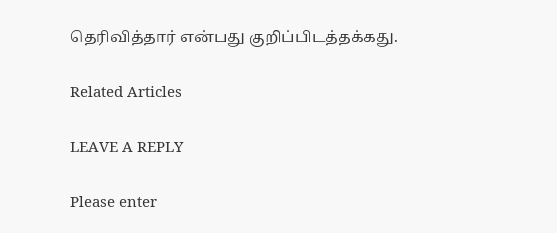தெரிவித்தார் என்பது குறிப்பிடத்தக்கது.

Related Articles

LEAVE A REPLY

Please enter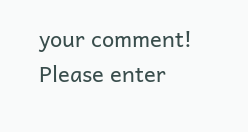your comment!
Please enter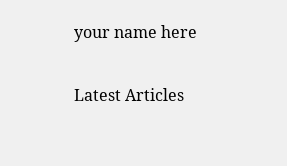your name here

Latest Articles